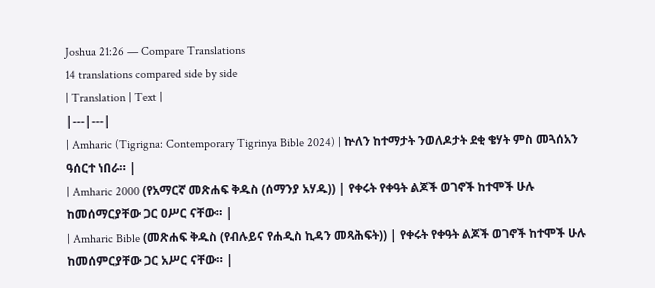Joshua 21:26 — Compare Translations
14 translations compared side by side
| Translation | Text |
|---|---|
| Amharic (Tigrigna: Contemporary Tigrinya Bible 2024) | ኵለን ከተማታት ንወለዶታት ደቂ ቄሃት ምስ መጓሰአን ዓሰርተ ነበራ። |
| Amharic 2000 (የአማርኛ መጽሐፍ ቅዱስ (ሰማንያ አሃዱ)) | የቀሩት የቀዓት ልጆች ወገኖች ከተሞች ሁሉ ከመሰማርያቸው ጋር ዐሥር ናቸው። |
| Amharic Bible (መጽሐፍ ቅዱስ (የብሉይና የሐዲስ ኪዳን መጻሕፍት)) | የቀሩት የቀዓት ልጆች ወገኖች ከተሞች ሁሉ ከመሰምርያቸው ጋር አሥር ናቸው። |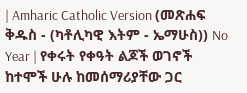| Amharic Catholic Version (መጽሐፍ ቅዱስ - (ካቶሊካዊ እትም - ኤማሁስ)) No Year | የቀሩት የቀዓት ልጆች ወገኖች ከተሞች ሁሉ ከመሰማሪያቸው ጋር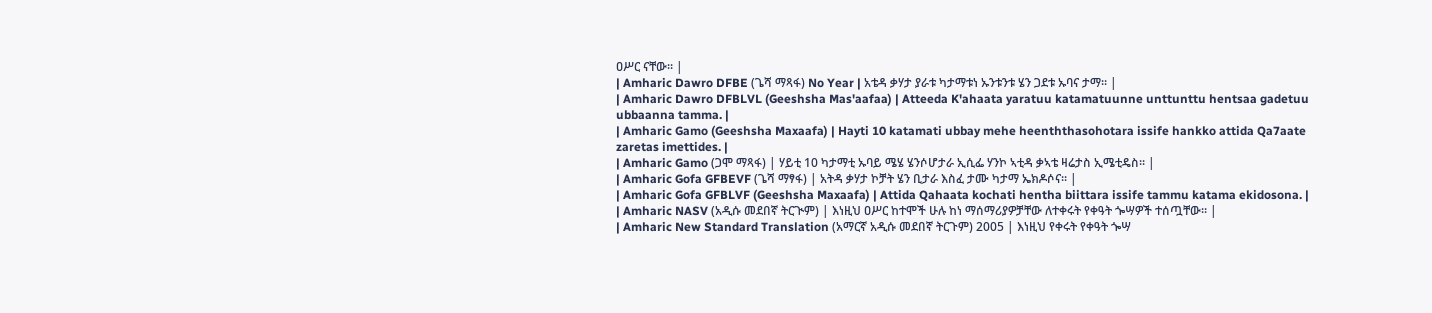ዐሥር ናቸው። |
| Amharic Dawro DFBE (ጌሻ ማጻፋ) No Year | አቴዳ ቃሃታ ያራቱ ካታማቱነ ኡንቱንቱ ሄን ጋደቱ ኡባና ታማ። |
| Amharic Dawro DFBLVL (Geeshsha Mas'aafaa) | Atteeda K'ahaata yaratuu katamatuunne unttunttu hentsaa gadetuu ubbaanna tamma. |
| Amharic Gamo (Geeshsha Maxaafa) | Hayti 10 katamati ubbay mehe heenththasohotara issife hankko attida Qa7aate zaretas imettides. |
| Amharic Gamo (ጋሞ ማጻፋ) | ሃይቲ 10 ካታማቲ ኡባይ ሜሄ ሄንሶሆታራ ኢሲፌ ሃንኮ ኣቲዳ ቃኣቴ ዛሬታስ ኢሜቲዴስ። |
| Amharic Gofa GFBEVF (ጌሻ ማፃፋ) | አትዳ ቃሃታ ኮቻት ሄን ቢታራ እስፈ ታሙ ካታማ ኤክዶሶና። |
| Amharic Gofa GFBLVF (Geeshsha Maxaafa) | Attida Qahaata kochati hentha biittara issife tammu katama ekidosona. |
| Amharic NASV (አዲሱ መደበኛ ትርጒም) | እነዚህ ዐሥር ከተሞች ሁሉ ከነ ማሰማሪያዎቻቸው ለተቀሩት የቀዓት ጐሣዎች ተሰጧቸው። |
| Amharic New Standard Translation (አማርኛ አዲሱ መደበኛ ትርጉም) 2005 | እነዚህ የቀሩት የቀዓት ጐሣ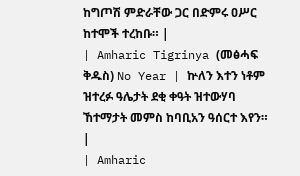ከግጦሽ ምድራቸው ጋር በድምሩ ዐሥር ከተሞች ተረከቡ። |
| Amharic Tigrinya (መፅሓፍ ቅዱስ) No Year | ኵለን እተን ነቶም ዝተረፉ ዓሌታት ደቂ ቀዓት ዝተውሃባ ኸተማታት መምስ ከባቢአን ዓሰርተ እየን። |
| Amharic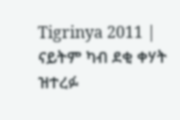Tigrinya 2011 | ናይትም ካብ ደቂ ቀሃት ዝተረፉ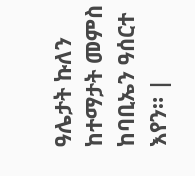ዓሌታት ኩለን ከተማታት መምስ ከባቢኤን ዓሰርተ እየን። |